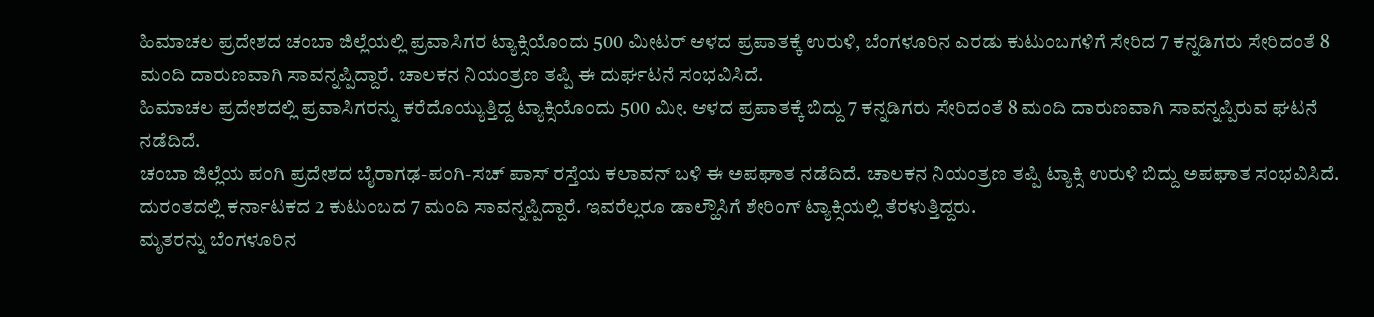ಹಿಮಾಚಲ ಪ್ರದೇಶದ ಚಂಬಾ ಜಿಲ್ಲೆಯಲ್ಲಿ ಪ್ರವಾಸಿಗರ ಟ್ಯಾಕ್ಸಿಯೊಂದು 500 ಮೀಟರ್ ಆಳದ ಪ್ರಪಾತಕ್ಕೆ ಉರುಳಿ, ಬೆಂಗಳೂರಿನ ಎರಡು ಕುಟುಂಬಗಳಿಗೆ ಸೇರಿದ 7 ಕನ್ನಡಿಗರು ಸೇರಿದಂತೆ 8 ಮಂದಿ ದಾರುಣವಾಗಿ ಸಾವನ್ನಪ್ಪಿದ್ದಾರೆ. ಚಾಲಕನ ನಿಯಂತ್ರಣ ತಪ್ಪಿ ಈ ದುರ್ಘಟನೆ ಸಂಭವಿಸಿದೆ.
ಹಿಮಾಚಲ ಪ್ರದೇಶದಲ್ಲಿ ಪ್ರವಾಸಿಗರನ್ನು ಕರೆದೊಯ್ಯುತ್ತಿದ್ದ ಟ್ಯಾಕ್ಸಿಯೊಂದು 500 ಮೀ. ಆಳದ ಪ್ರಪಾತಕ್ಕೆ ಬಿದ್ದು 7 ಕನ್ನಡಿಗರು ಸೇರಿದಂತೆ 8 ಮಂದಿ ದಾರುಣವಾಗಿ ಸಾವನ್ನಪ್ಪಿರುವ ಘಟನೆ ನಡೆದಿದೆ.
ಚಂಬಾ ಜಿಲ್ಲೆಯ ಪಂಗಿ ಪ್ರದೇಶದ ಬೈರಾಗಢ-ಪಂಗಿ-ಸಚ್ ಪಾಸ್ ರಸ್ತೆಯ ಕಲಾವನ್ ಬಳಿ ಈ ಅಪಘಾತ ನಡೆದಿದೆ. ಚಾಲಕನ ನಿಯಂತ್ರಣ ತಪ್ಪಿ ಟ್ಯಾಕ್ಸಿ ಉರುಳಿ ಬಿದ್ದು ಅಪಘಾತ ಸಂಭವಿಸಿದೆ.
ದುರಂತದಲ್ಲಿ ಕರ್ನಾಟಕದ 2 ಕುಟುಂಬದ 7 ಮಂದಿ ಸಾವನ್ನಪ್ಪಿದ್ದಾರೆ. ಇವರೆಲ್ಲರೂ ಡಾಲ್ಹೌಸಿಗೆ ಶೇರಿಂಗ್ ಟ್ಯಾಕ್ಸಿಯಲ್ಲಿ ತೆರಳುತ್ತಿದ್ದರು.
ಮೃತರನ್ನು ಬೆಂಗಳೂರಿನ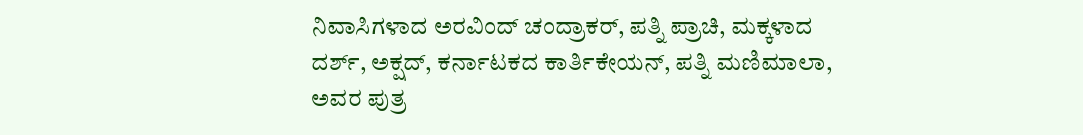ನಿವಾಸಿಗಳಾದ ಅರವಿಂದ್ ಚಂದ್ರಾಕರ್, ಪತ್ನಿ ಪ್ರಾಚಿ, ಮಕ್ಕಳಾದ ದರ್ಶ್, ಅಕ್ಷದ್, ಕರ್ನಾಟಕದ ಕಾರ್ತಿಕೇಯನ್, ಪತ್ನಿ ಮಣಿಮಾಲಾ, ಅವರ ಪುತ್ರ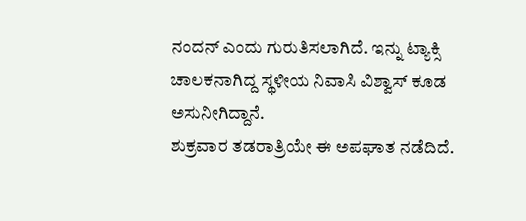ನಂದನ್ ಎಂದು ಗುರುತಿಸಲಾಗಿದೆ. ಇನ್ನು ಟ್ಯಾಕ್ಸಿ ಚಾಲಕನಾಗಿದ್ದ ಸ್ಥಳೀಯ ನಿವಾಸಿ ವಿಶ್ವಾಸ್ ಕೂಡ ಅಸುನೀಗಿದ್ದಾನೆ.
ಶುಕ್ರವಾರ ತಡರಾತ್ರಿಯೇ ಈ ಅಪಘಾತ ನಡೆದಿದೆ.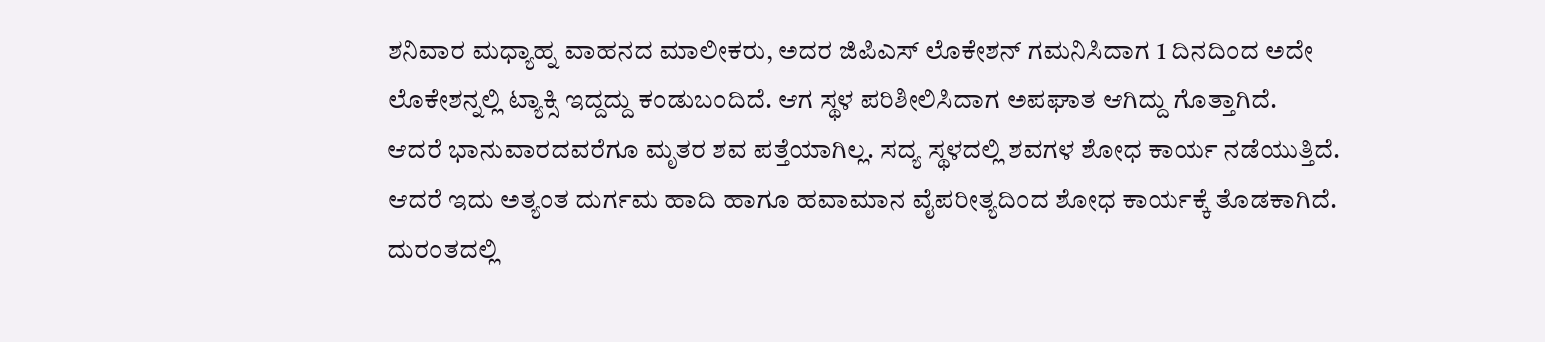ಶನಿವಾರ ಮಧ್ಯಾಹ್ನ ವಾಹನದ ಮಾಲೀಕರು, ಅದರ ಜಿಪಿಎಸ್ ಲೊಕೇಶನ್ ಗಮನಿಸಿದಾಗ 1 ದಿನದಿಂದ ಅದೇ ಲೊಕೇಶನ್ನಲ್ಲಿ ಟ್ಯಾಕ್ಸಿ ಇದ್ದದ್ದು ಕಂಡುಬಂದಿದೆ. ಆಗ ಸ್ಥಳ ಪರಿಶೀಲಿಸಿದಾಗ ಅಪಘಾತ ಆಗಿದ್ದು ಗೊತ್ತಾಗಿದೆ.
ಆದರೆ ಭಾನುವಾರದವರೆಗೂ ಮೃತರ ಶವ ಪತ್ತೆಯಾಗಿಲ್ಲ. ಸದ್ಯ ಸ್ಥಳದಲ್ಲಿ ಶವಗಳ ಶೋಧ ಕಾರ್ಯ ನಡೆಯುತ್ತಿದೆ. ಆದರೆ ಇದು ಅತ್ಯಂತ ದುರ್ಗಮ ಹಾದಿ ಹಾಗೂ ಹವಾಮಾನ ವೈಪರೀತ್ಯದಿಂದ ಶೋಧ ಕಾರ್ಯಕ್ಕೆ ತೊಡಕಾಗಿದೆ.
ದುರಂತದಲ್ಲಿ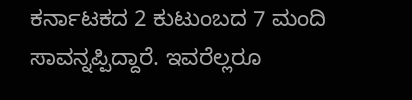ಕರ್ನಾಟಕದ 2 ಕುಟುಂಬದ 7 ಮಂದಿ ಸಾವನ್ನಪ್ಪಿದ್ದಾರೆ. ಇವರೆಲ್ಲರೂ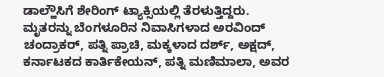ಡಾಲ್ಹೌಸಿಗೆ ಶೇರಿಂಗ್ ಟ್ಯಾಕ್ಸಿಯಲ್ಲಿ ತೆರಳುತ್ತಿದ್ದರು.
ಮೃತರನ್ನು ಬೆಂಗಳೂರಿನ ನಿವಾಸಿಗಳಾದ ಅರವಿಂದ್ ಚಂದ್ರಾಕರ್, ಪತ್ನಿ ಪ್ರಾಚಿ, ಮಕ್ಕಳಾದ ದರ್ಶ್, ಅಕ್ಷದ್, ಕರ್ನಾಟಕದ ಕಾರ್ತಿಕೇಯನ್, ಪತ್ನಿ ಮಣಿಮಾಲಾ, ಅವರ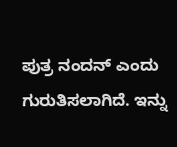ಪುತ್ರ ನಂದನ್ ಎಂದು ಗುರುತಿಸಲಾಗಿದೆ. ಇನ್ನು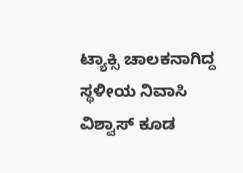ಟ್ಯಾಕ್ಸಿ ಚಾಲಕನಾಗಿದ್ದ ಸ್ಥಳೀಯ ನಿವಾಸಿ ವಿಶ್ವಾಸ್ ಕೂಡ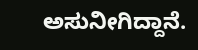ಅಸುನೀಗಿದ್ದಾನೆ.